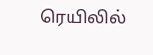ரெயிலில்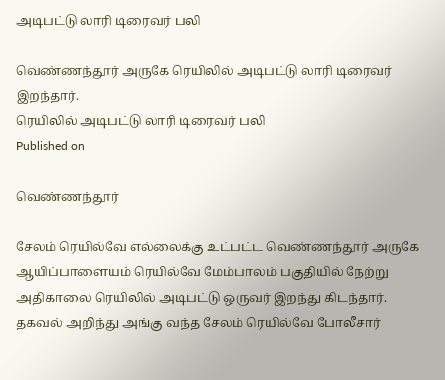அடிபட்டு லாரி டிரைவர் பலி

வெண்ணந்தூர் அருகே ரெயிலில் அடிபட்டு லாரி டிரைவர் இறந்தார்.
ரெயிலில் அடிபட்டு லாரி டிரைவர் பலி
Published on

வெண்ணந்தூர்

சேலம் ரெயில்வே எல்லைக்கு உட்பட்ட வெண்ணந்தூர் அருகே ஆயிப்பாளையம் ரெயில்வே மேம்பாலம் பகுதியில் நேற்று அதிகாலை ரெயிலில் அடிபட்டு ஒருவர் இறந்து கிடந்தார். தகவல் அறிந்து அங்கு வந்த சேலம் ரெயில்வே போலீசார்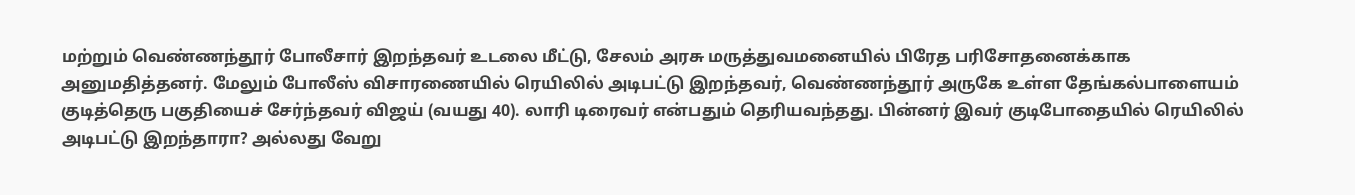மற்றும் வெண்ணந்தூர் போலீசார் இறந்தவர் உடலை மீட்டு, சேலம் அரசு மருத்துவமனையில் பிரேத பரிசோதனைக்காக அனுமதித்தனர். மேலும் போலீஸ் விசாரணையில் ரெயிலில் அடிபட்டு இறந்தவர், வெண்ணந்தூர் அருகே உள்ள தேங்கல்பாளையம் குடித்தெரு பகுதியைச் சேர்ந்தவர் விஜய் (வயது 40). லாரி டிரைவர் என்பதும் தெரியவந்தது. பின்னர் இவர் குடிபோதையில் ரெயிலில் அடிபட்டு இறந்தாரா? அல்லது வேறு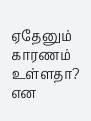ஏதேனும் காரணம் உள்ளதா? என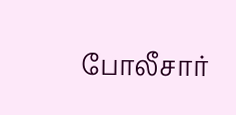போலீசார்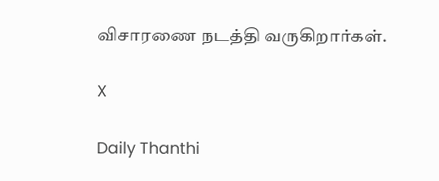விசாரணை நடத்தி வருகிறார்கள்.

X

Daily Thanthi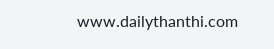www.dailythanthi.com